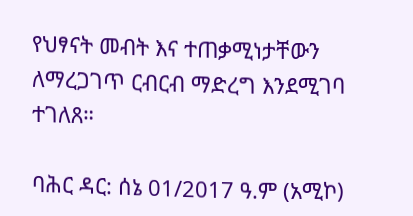የህፃናት መብት እና ተጠቃሚነታቸውን ለማረጋገጥ ርብርብ ማድረግ እንደሚገባ ተገለጸ።

ባሕር ዳር: ሰኔ 01/2017 ዓ.ም (አሚኮ)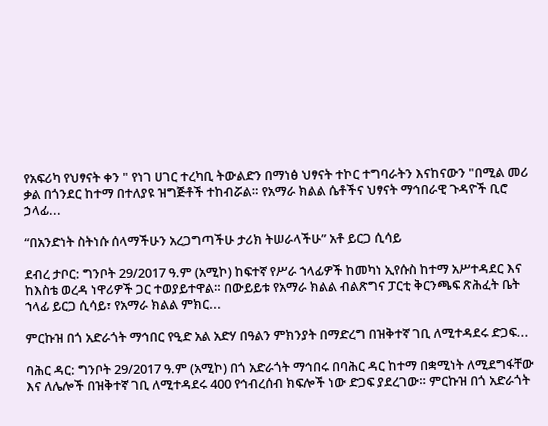የአፍሪካ የህፃናት ቀን " የነገ ሀገር ተረካቢ ትውልድን በማነፅ ህፃናት ተኮር ተግባራትን እናከናውን "በሚል መሪ ቃል በጎንደር ከተማ በተለያዩ ዝግጅቶች ተከብሯል። የአማራ ክልል ሴቶችና ህፃናት ማኅበራዊ ጉዳዮች ቢሮ ኃላፊ...

“በአንድነት ስትነሱ ሰላማችሁን አረጋግጣችሁ ታሪክ ትሠራላችሁ” አቶ ይርጋ ሲሳይ

ደብረ ታቦር: ግንቦት 29/2017 ዓ.ም (አሚኮ) ከፍተኛ የሥራ ኀላፊዎች ከመካነ ኢየሱስ ከተማ አሥተዳደር እና ከእስቴ ወረዳ ነዋሪዎች ጋር ተወያይተዋል። በውይይቱ የአማራ ክልል ብልጽግና ፓርቲ ቅርንጫፍ ጽሕፈት ቤት ኀላፊ ይርጋ ሲሳይ፣ የአማራ ክልል ምክር...

ምርኩዝ በጎ አድራጎት ማኅበር የዒድ አል አድሃ በዓልን ምክንያት በማድረግ በዝቅተኛ ገቢ ለሚተዳደሩ ድጋፍ...

ባሕር ዳር: ግንቦት 29/2017 ዓ.ም (አሚኮ) በጎ አድራጎት ማኅበሩ በባሕር ዳር ከተማ በቋሚነት ለሚደግፋቸው እና ለሌሎች በዝቅተኛ ገቢ ለሚተዳደሩ 400 የኅብረሰብ ክፍሎች ነው ድጋፍ ያደረገው። ምርኩዝ በጎ አድራጎት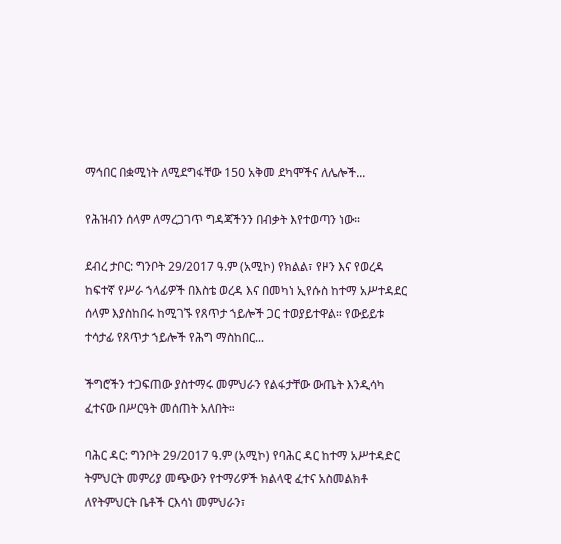ማኅበር በቋሚነት ለሚደግፋቸው 150 አቅመ ደካሞችና ለሌሎች...

የሕዝብን ሰላም ለማረጋገጥ ግዳጃችንን በብቃት እየተወጣን ነው።

ደብረ ታቦር: ግንቦት 29/2017 ዓ.ም (አሚኮ) የክልል፣ የዞን እና የወረዳ ከፍተኛ የሥራ ኀላፊዎች በእስቴ ወረዳ እና በመካነ ኢየሱስ ከተማ አሥተዳደር ሰላም እያስከበሩ ከሚገኙ የጸጥታ ኀይሎች ጋር ተወያይተዋል። የውይይቱ ተሳታፊ የጸጥታ ኀይሎች የሕግ ማስከበር...

ችግሮችን ተጋፍጠው ያስተማሩ መምህራን የልፋታቸው ውጤት እንዲሳካ ፈተናው በሥርዓት መሰጠት አለበት።

ባሕር ዳር: ግንቦት 29/2017 ዓ.ም (አሚኮ) የባሕር ዳር ከተማ አሥተዳድር ትምህርት መምሪያ መጭውን የተማሪዎች ክልላዊ ፈተና አስመልክቶ ለየትምህርት ቤቶች ርእሳነ መምህራን፣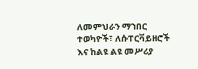ለመምህራን ማኀበር ተወካዮች፣ ለሱፐርቫይዘሮች እና ከልዩ ልዩ መሥሪያ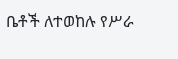ቤቶች ለተወከሉ የሥራ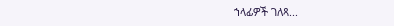ኀላፊዎች ገለጻ...